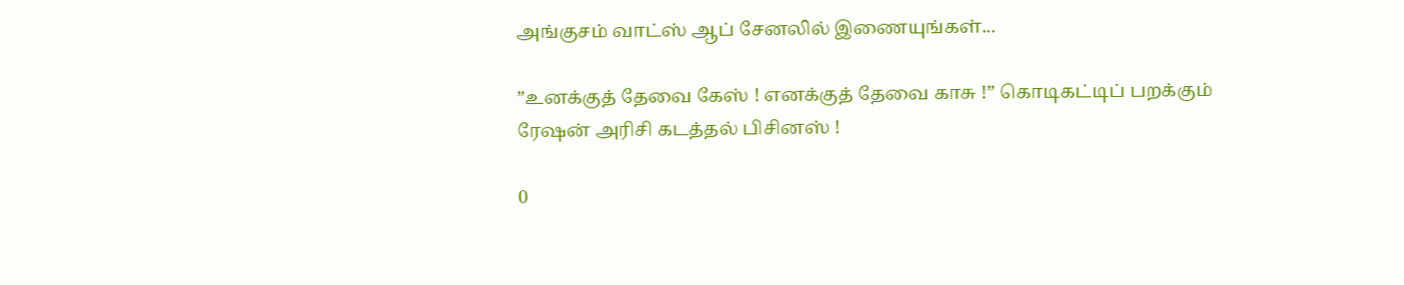அங்குசம் வாட்ஸ் ஆப் சேனலில் இணையுங்கள்...

”உனக்குத் தேவை கேஸ் ! எனக்குத் தேவை காசு !” கொடிகட்டிப் பறக்கும் ரேஷன் அரிசி கடத்தல் பிசினஸ் !

0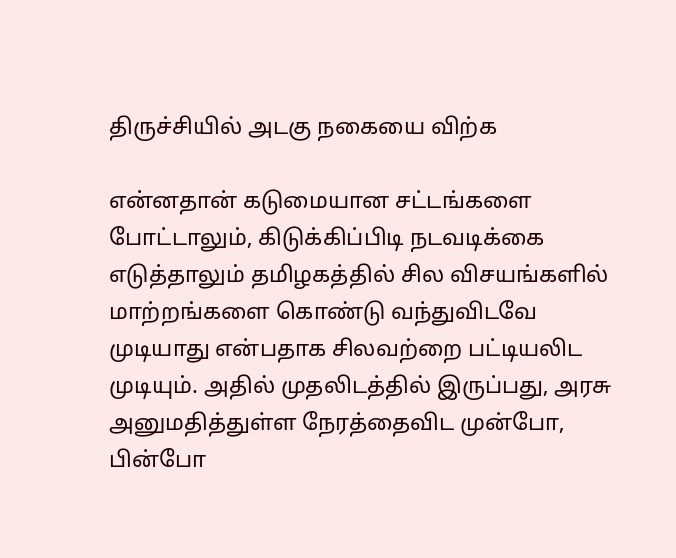திருச்சியில் அடகு நகையை விற்க

என்னதான் கடுமையான சட்டங்களை போட்டாலும், கிடுக்கிப்பிடி நடவடிக்கை எடுத்தாலும் தமிழகத்தில் சில விசயங்களில் மாற்றங்களை கொண்டு வந்துவிடவே முடியாது என்பதாக சிலவற்றை பட்டியலிட முடியும். அதில் முதலிடத்தில் இருப்பது, அரசு அனுமதித்துள்ள நேரத்தைவிட முன்போ, பின்போ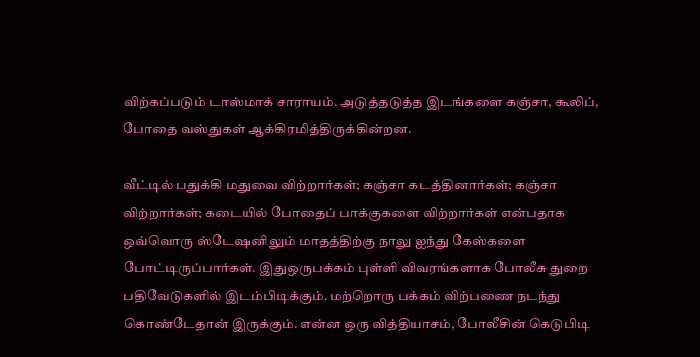விற்கப்படும் டாஸ்மாக் சாராயம். அடுத்தடுத்த இடங்களை கஞ்சா, கூலிப், போதை வஸ்துகள் ஆக்கிரமித்திருக்கின்றன.

வீட்டில் பதுக்கி மதுவை விற்றார்கள்; கஞ்சா கடத்தினார்கள்; கஞ்சா விற்றார்கள்; கடையில் போதைப் பாக்குகளை விற்றார்கள் என்பதாக ஒவ்வொரு ஸ்டேஷனிலும் மாதத்திற்கு நாலு ஐந்து கேஸ்களை போட்டிருப்பார்கள். இதுஒருபக்கம் புள்ளி விவரங்களாக போலீசு துறை பதிவேடுகளில் இடம்பிடிக்கும். மற்றொரு பக்கம் விற்பணை நடந்து கொண்டேதான் இருக்கும். என்ன ஒரு வித்தியாசம், போலீசின் கெடுபிடி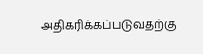அதிகரிக்கப்படுவதற்கு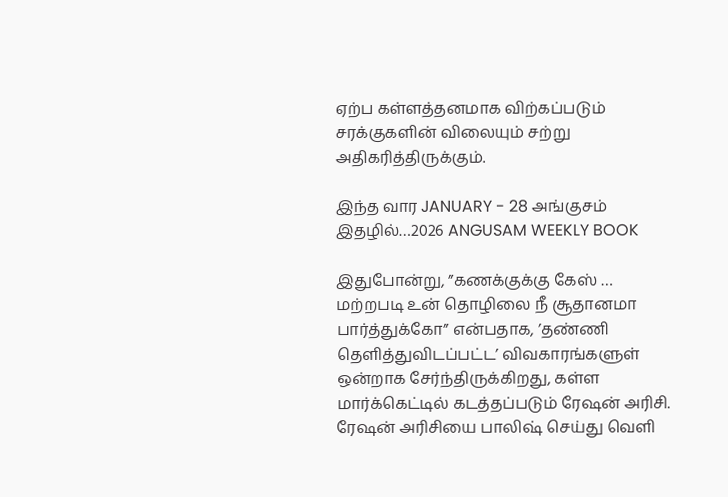ஏற்ப கள்ளத்தனமாக விற்கப்படும் சரக்குகளின் விலையும் சற்று அதிகரித்திருக்கும்.

இந்த வார JANUARY - 28 அங்குசம் இதழில்…2026 ANGUSAM WEEKLY BOOK

இதுபோன்று, ”கணக்குக்கு கேஸ் … மற்றபடி உன் தொழிலை நீ சூதானமா பார்த்துக்கோ” என்பதாக, ’தண்ணி தெளித்துவிடப்பட்ட’ விவகாரங்களுள் ஒன்றாக சேர்ந்திருக்கிறது, கள்ள மார்க்கெட்டில் கடத்தப்படும் ரேஷன் அரிசி. ரேஷன் அரிசியை பாலிஷ் செய்து வெளி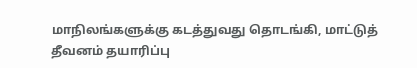மாநிலங்களுக்கு கடத்துவது தொடங்கி, மாட்டுத் தீவனம் தயாரிப்பு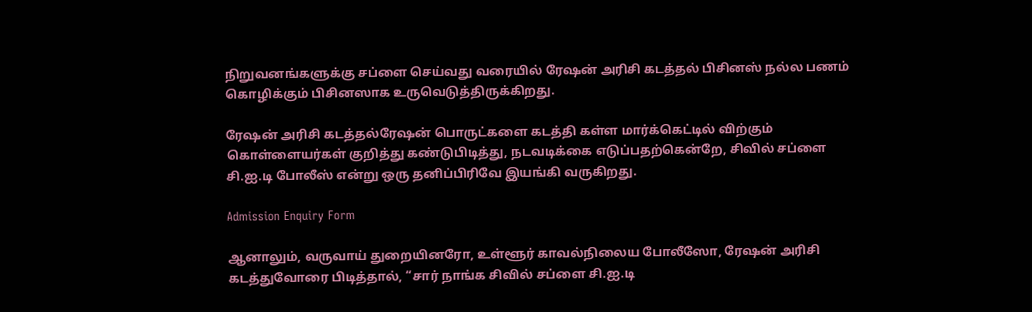நிறுவனங்களுக்கு சப்ளை செய்வது வரையில் ரேஷன் அரிசி கடத்தல் பிசினஸ் நல்ல பணம் கொழிக்கும் பிசினஸாக உருவெடுத்திருக்கிறது.

ரேஷன் அரிசி கடத்தல்ரேஷன் பொருட்களை கடத்தி கள்ள மார்க்கெட்டில் விற்கும் கொள்ளையர்கள் குறித்து கண்டுபிடித்து, நடவடிக்கை எடுப்பதற்கென்றே, சிவில் சப்ளை சி.ஐ.டி போலீஸ் என்று ஒரு தனிப்பிரிவே இயங்கி வருகிறது.

Admission Enquiry Form

ஆனாலும், வருவாய் துறையினரோ, உள்ளூர் காவல்நிலைய போலீஸோ, ரேஷன் அரிசி கடத்துவோரை பிடித்தால், “சார் நாங்க சிவில் சப்ளை சி.ஐ.டி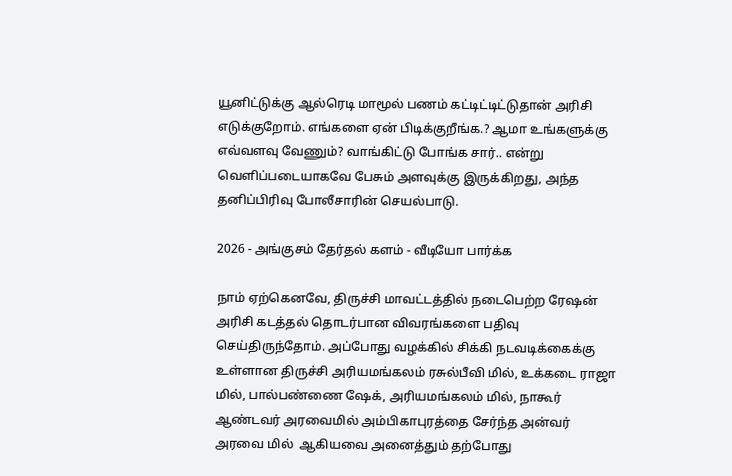யூனிட்டுக்கு ஆல்ரெடி மாமூல் பணம் கட்டிட்டிட்டுதான் அரிசி எடுக்குறோம். எங்களை ஏன் பிடிக்குறீங்க.? ஆமா உங்களுக்கு எவ்வளவு வேணும்? வாங்கிட்டு போங்க சார்.. என்று வெளிப்படையாகவே பேசும் அளவுக்கு இருக்கிறது, அந்த தனிப்பிரிவு போலீசாரின் செயல்பாடு.

2026 - அங்குசம் தேர்தல் களம் - வீடியோ பார்க்க

நாம் ஏற்கெனவே, திருச்சி மாவட்டத்தில் நடைபெற்ற ரேஷன் அரிசி கடத்தல் தொடர்பான விவரங்களை பதிவு செய்திருந்தோம். அப்போது வழக்கில் சிக்கி நடவடிக்கைக்கு உள்ளான திருச்சி அரியமங்கலம் ரசுல்பீவி மில், உக்கடை ராஜா மில், பால்பண்ணை ஷேக், அரியமங்கலம் மில், நாகூர் ஆண்டவர் அரவைமில் அம்பிகாபுரத்தை சேர்ந்த அன்வர் அரவை மில்  ஆகியவை அனைத்தும் தற்போது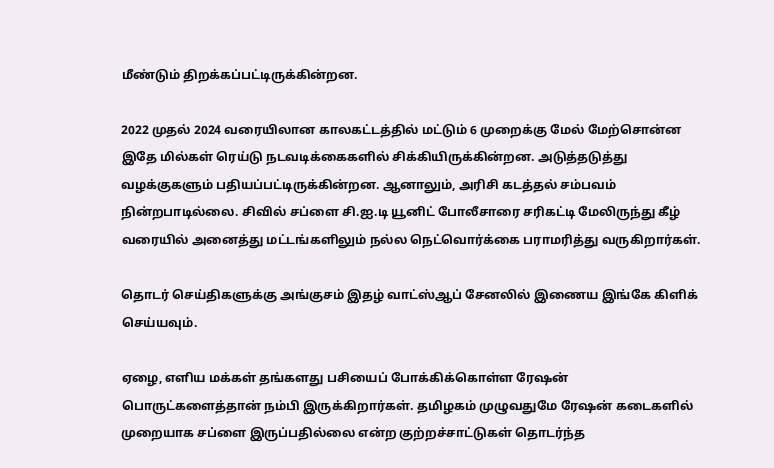மீண்டும் திறக்கப்பட்டிருக்கின்றன.

2022 முதல் 2024 வரையிலான காலகட்டத்தில் மட்டும் 6 முறைக்கு மேல் மேற்சொன்ன இதே மில்கள் ரெய்டு நடவடிக்கைகளில் சிக்கியிருக்கின்றன. அடுத்தடுத்து வழக்குகளும் பதியப்பட்டிருக்கின்றன. ஆனாலும், அரிசி கடத்தல் சம்பவம் நின்றபாடில்லை. சிவில் சப்ளை சி.ஐ.டி யூனிட் போலீசாரை சரிகட்டி மேலிருந்து கீழ் வரையில் அனைத்து மட்டங்களிலும் நல்ல நெட்வொர்க்கை பராமரித்து வருகிறார்கள்.

தொடர் செய்திகளுக்கு அங்குசம் இதழ் வாட்ஸ்ஆப் சேனலில் இணைய இங்கே கிளிக் செய்யவும்.

ஏழை, எளிய மக்கள் தங்களது பசியைப் போக்கிக்கொள்ள ரேஷன் பொருட்களைத்தான் நம்பி இருக்கிறார்கள். தமிழகம் முழுவதுமே ரேஷன் கடைகளில் முறையாக சப்ளை இருப்பதில்லை என்ற குற்றச்சாட்டுகள் தொடர்ந்த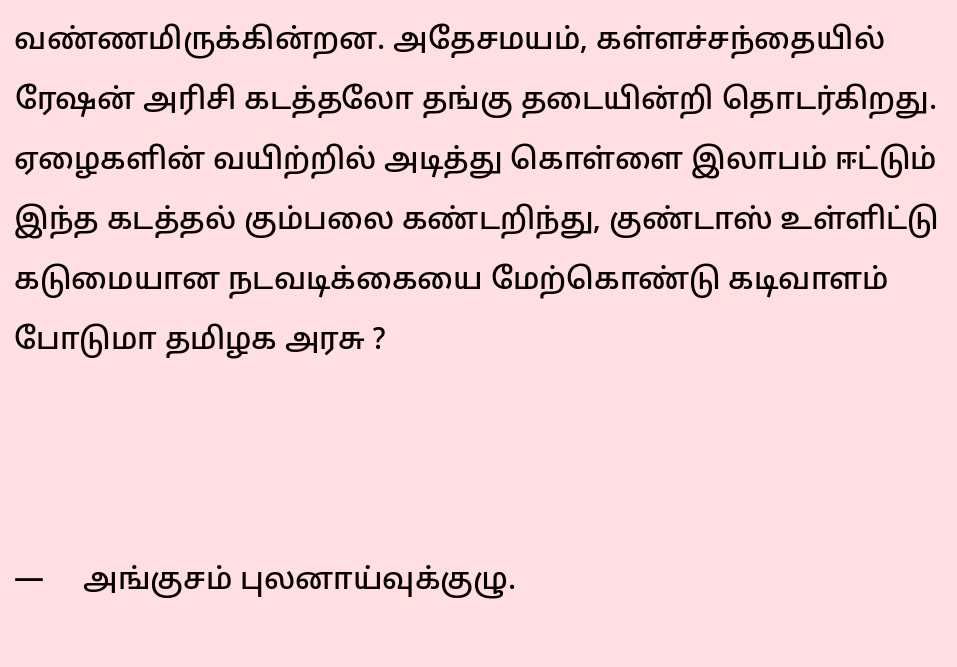வண்ணமிருக்கின்றன. அதேசமயம், கள்ளச்சந்தையில் ரேஷன் அரிசி கடத்தலோ தங்கு தடையின்றி தொடர்கிறது.  ஏழைகளின் வயிற்றில் அடித்து கொள்ளை இலாபம் ஈட்டும் இந்த கடத்தல் கும்பலை கண்டறிந்து, குண்டாஸ் உள்ளிட்டு கடுமையான நடவடிக்கையை மேற்கொண்டு கடிவாளம் போடுமா தமிழக அரசு ?



—     அங்குசம் புலனாய்வுக்குழு.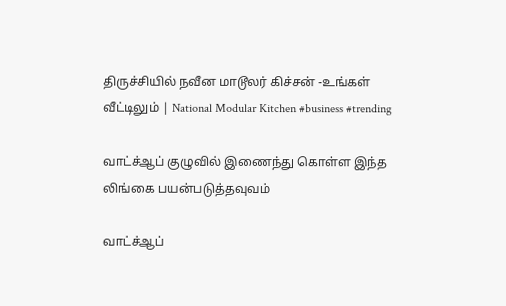திருச்சியில் நவீன மாடூலர் கிச்சன் -உங்கள் வீட்டிலும் | National Modular Kitchen #business #trending

வாட்ச்ஆப் குழுவில் இணைந்து கொள்ள இந்த லிங்கை பயன்படுத்தவுவம்

வாட்ச்ஆப்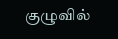குழுவில்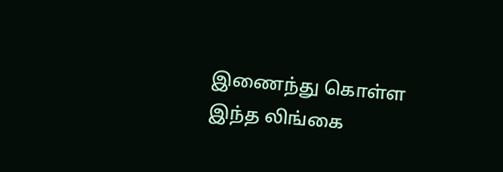இணைந்து கொள்ள இந்த லிங்கை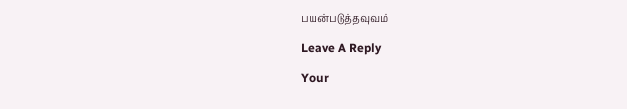பயன்படுத்தவுவம்

Leave A Reply

Your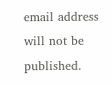email address will not be published.